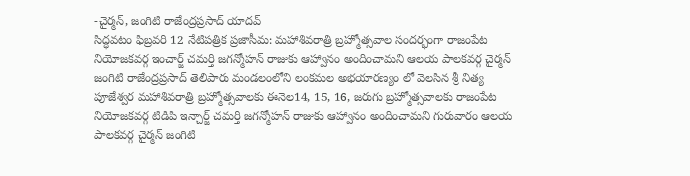-చైర్మన్, జంగిటి రాజేంద్రప్రసాద్ యాదవ్
సిద్ధవటం ఫిబ్రవరి 12 నేటిపత్రిక ప్రజాసీమ: మహాశివరాత్రి బ్రహ్మోత్సవాల సందర్భంగా రాజంపేట నియోజకవర్గ ఇంచార్జ్ చమర్తి జగన్మోహన్ రాజుకు ఆహ్వానం అందించామని ఆలయ పాలకవర్గ చైర్మన్ జంగిటి రాజేంద్రప్రసాద్ తెలిపారు మండలంలోని లంకమల అభయారణ్యం లో వెలసిన శ్రీ నిత్య పూజేశ్వర మహాశివరాత్రి బ్రహ్మోత్సవాలకు ఈనెల14, 15, 16, జరుగు బ్రహ్మోత్సవాలకు రాజంపేట నియోజకవర్గ టిడిపి ఇన్చార్జ్ చమర్తి జగన్మోహన్ రాజుకు ఆహ్వానం అందించామని గురువారం ఆలయ పాలకవర్గ చైర్మన్ జంగిటి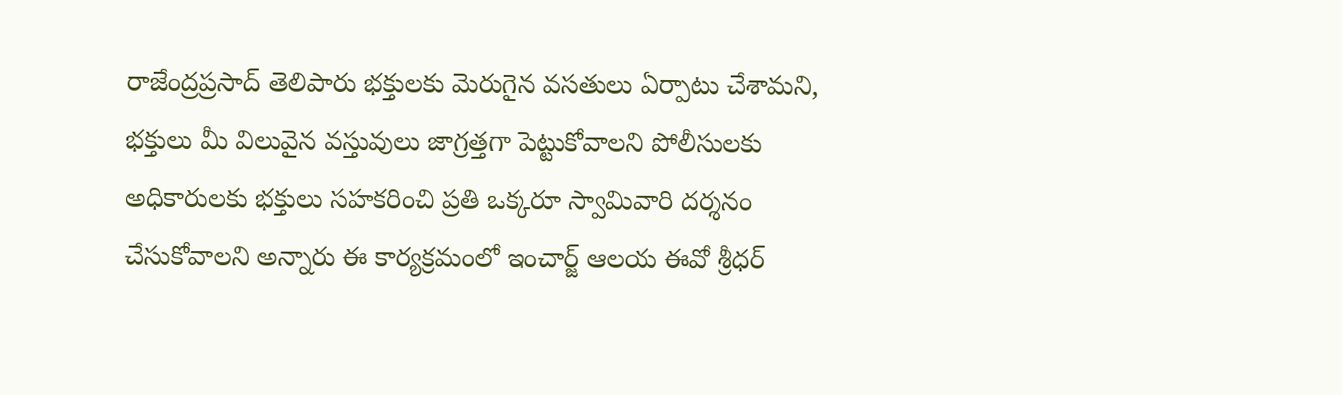రాజేంద్రప్రసాద్ తెలిపారు భక్తులకు మెరుగైన వసతులు ఏర్పాటు చేశామని, భక్తులు మీ విలువైన వస్తువులు జాగ్రత్తగా పెట్టుకోవాలని పోలీసులకు అధికారులకు భక్తులు సహకరించి ప్రతి ఒక్కరూ స్వామివారి దర్శనం చేసుకోవాలని అన్నారు ఈ కార్యక్రమంలో ఇంచార్జ్ ఆలయ ఈవో శ్రీధర్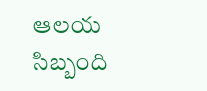ఆలయ సిబ్బంది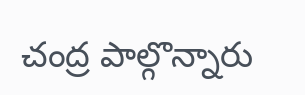చంద్ర పాల్గొన్నారు